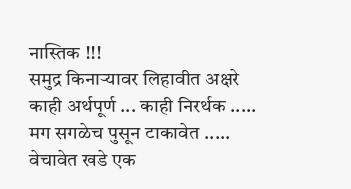नास्तिक !!!
समुद्र किनाऱ्यावर लिहावीत अक्षरे
काही अर्थपूर्ण ... काही निरर्थक .....
मग सगळेच पुसून टाकावेत .....
वेचावेत खडे एक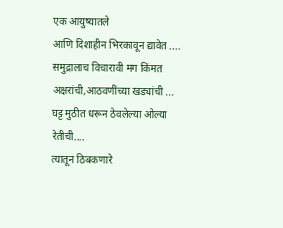एक आयुष्यातले
आणि दिशाहीन भिरकावून द्यावेत ....
समुद्रालाच विचारावी मग किंमत
अक्षरांची,आठवणींच्या खड्यांची ...
घट्ट मुठीत धरून ठेवलेल्या ओल्या रेतीची....
त्यातून ठिबकणारे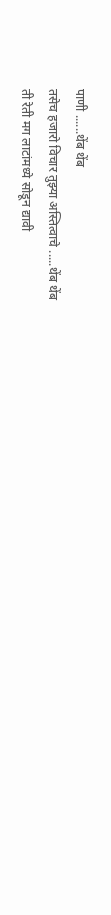पाणी ......थेंब थेंब
तसेच हजारो विचार तुझ्या अस्तित्वाचे .....थेंब थेंब
ती रेती मग लाटांमध्ये सोडून द्यावी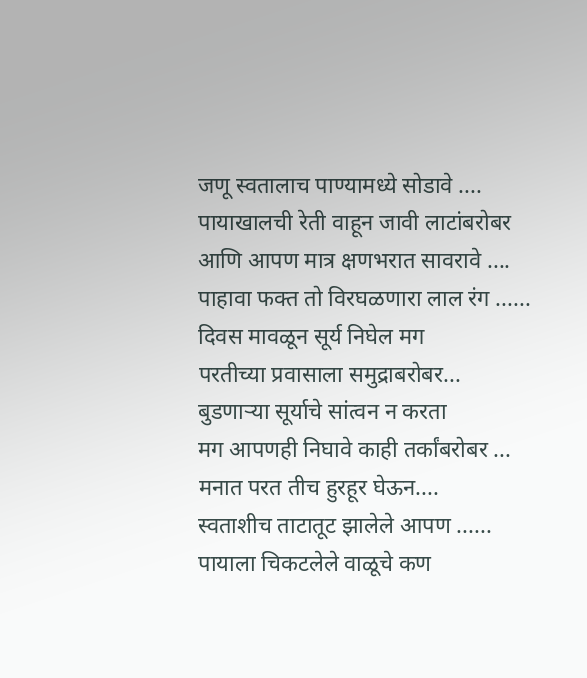जणू स्वतालाच पाण्यामध्ये सोडावे ....
पायाखालची रेती वाहून जावी लाटांबरोबर
आणि आपण मात्र क्षणभरात सावरावे ....
पाहावा फक्त तो विरघळणारा लाल रंग ......
दिवस मावळून सूर्य निघेल मग
परतीच्या प्रवासाला समुद्राबरोबर...
बुडणाऱ्या सूर्याचे सांत्वन न करता
मग आपणही निघावे काही तर्कांबरोबर ...
मनात परत तीच हुरहूर घेऊन....
स्वताशीच ताटातूट झालेले आपण ......
पायाला चिकटलेले वाळूचे कण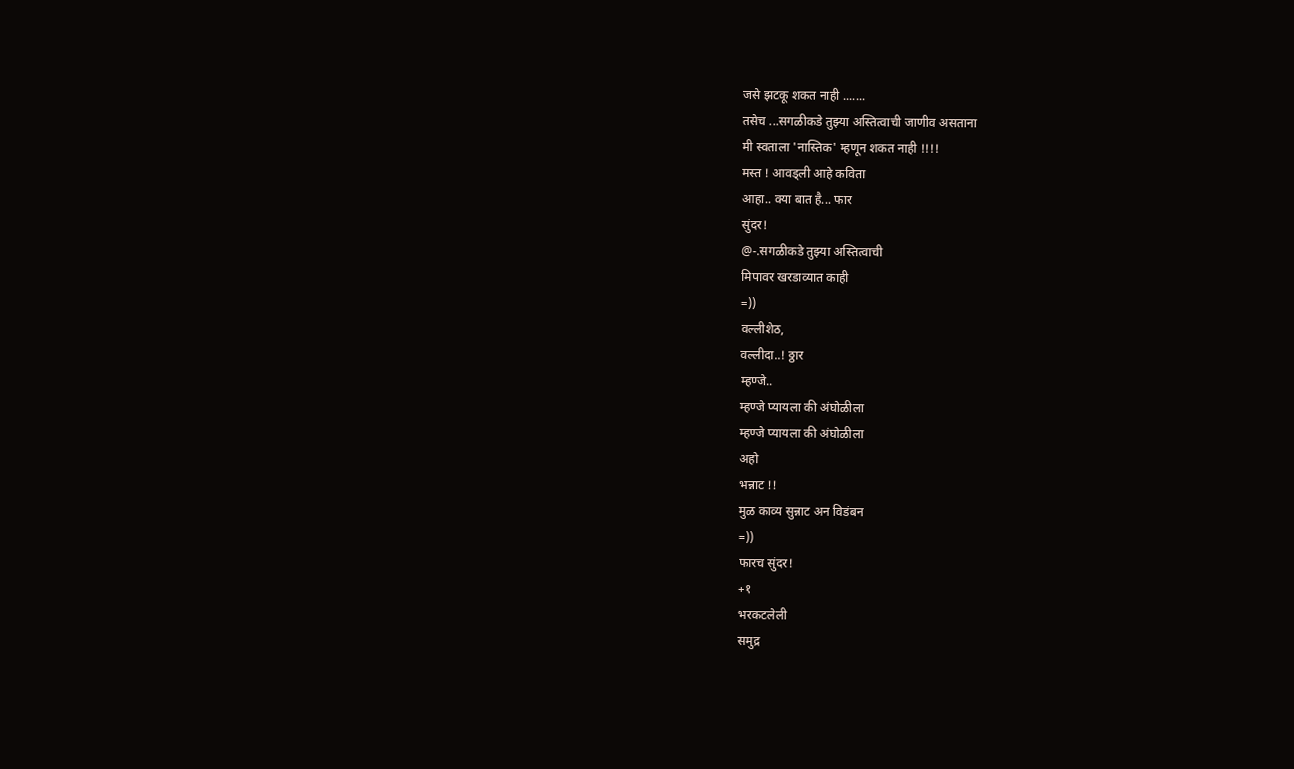जसे झटकू शकत नाही .......
तसेच ...सगळीकडे तुझ्या अस्तित्वाची जाणीव असताना
मी स्वताला 'नास्तिक' म्हणून शकत नाही !!!!
मस्त ! आवड्ली आहे कविता
आहा.. क्या बात है... फार
सुंदर!
@-.सगळीकडे तुझ्या अस्तित्वाची
मिपावर खरडाव्यात काही
=))
वल्लीशेठ,
वल्लीदा..! ठ्ठार
म्हण्जे..
म्हण्जे प्यायला की अंघोळीला
म्हण्जे प्यायला की अंघोळीला
अहो
भन्नाट !!
मुळ काव्य सुन्नाट अन विडंबन
=))
फारच सुंदर!
+१
भरकटलेली
समुद्र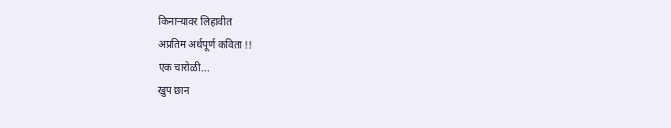किनाऱ्यावर लिहावीत
अप्रतिम अर्थपूर्ण कविता !!
एक चारोळी...
खुप छान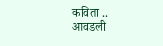कविता .. आवडली